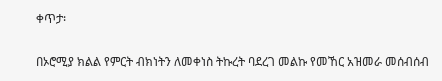ቀጥታ፡

በኦሮሚያ ክልል የምርት ብክነትን ለመቀነስ ትኩረት ባደረገ መልኩ የመኸር አዝመራ መሰብሰብ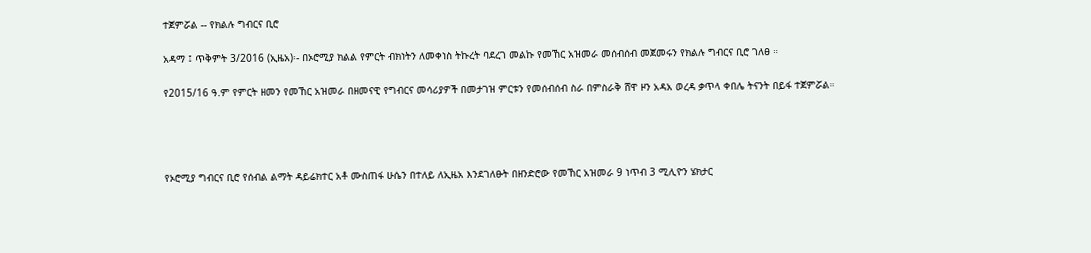ተጀምሯል -- የክልሉ ግብርና ቢሮ

አዳማ ፤ ጥቅምት 3/2016 (ኢዜአ)፡- በኦሮሚያ ክልል የምርት ብክነትን ለመቀነስ ትኩረት ባደረገ መልኩ የመኸር አዝመራ መሰብሰብ መጀመሩን የክልሉ ግብርና ቢሮ ገለፀ ።

የ2015/16 ዓ.ም የምርት ዘመን የመኸር አዝመራ በዘመናዊ የግብርና መሳሪያዎች በመታገዝ ምርቱን የመሰብሰብ ስራ በምስራቅ ሸዋ ዞን አዳአ ወረዳ ቃጥላ ቀበሌ ትናንት በይፋ ተጀምሯል።




የኦሮሚያ ግብርና ቢሮ የሰብል ልማት ዳይሬክተር አቶ ሙስጠፋ ሁሴን በተለይ ለኢዜአ እንደገለፁት በዘንድሮው የመኸር አዝመራ 9 ነጥብ 3 ሚሊዮን ሄክታር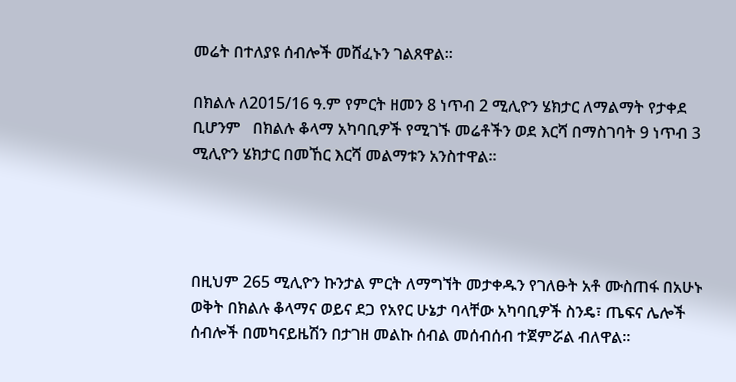መሬት በተለያዩ ሰብሎች መሸፈኑን ገልጸዋል።

በክልሉ ለ2015/16 ዓ.ም የምርት ዘመን 8 ነጥብ 2 ሚሊዮን ሄክታር ለማልማት የታቀደ ቢሆንም   በክልሉ ቆላማ አካባቢዎች የሚገኙ መሬቶችን ወደ እርሻ በማስገባት 9 ነጥብ 3 ሚሊዮን ሄክታር በመኸር እርሻ መልማቱን አንስተዋል።




በዚህም 265 ሚሊዮን ኩንታል ምርት ለማግኘት መታቀዱን የገለፁት አቶ ሙስጠፋ በአሁኑ ወቅት በክልሉ ቆላማና ወይና ደጋ የአየር ሁኔታ ባላቸው አካባቢዎች ስንዴ፣ ጤፍና ሌሎች ሰብሎች በመካናይዜሽን በታገዘ መልኩ ሰብል መሰብሰብ ተጀምሯል ብለዋል።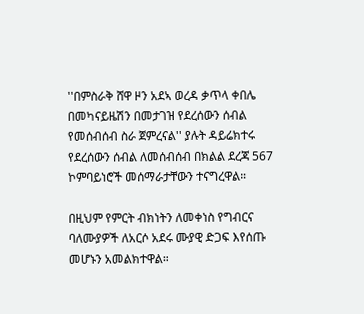''በምስራቅ ሸዋ ዞን አደኣ ወረዳ ቃጥላ ቀበሌ በመካናይዜሽን በመታገዝ የደረሰውን ሰብል የመሰብሰብ ስራ ጀምረናል'' ያሉት ዳይሬክተሩ የደረሰውን ሰብል ለመሰብሰብ በክልል ደረጃ 567 ኮምባይነሮች መሰማራታቸውን ተናግረዋል።

በዚህም የምርት ብክነትን ለመቀነስ የግብርና ባለሙያዎች ለአርሶ አደሩ ሙያዊ ድጋፍ እየሰጡ መሆኑን አመልክተዋል።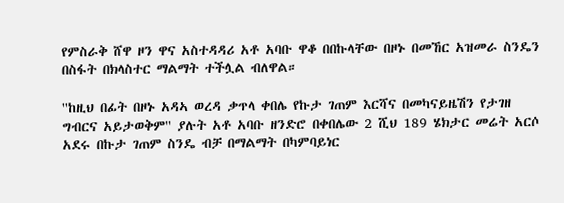የምስራቅ ሸዋ ዞን ዋና አስተዳዳሪ አቶ አባቡ ዋቆ በበኩላቸው በዞኑ በመኸር አዝመራ ስንዴን በስፋት በክላስተር ማልማት ተችሏል ብለዋል።

''ከዚህ በፊት በዞኑ አዳኣ ወረዳ ቃጥላ ቀበሌ የኩታ ገጠም እርሻና በመካናይዜሽን የታገዘ ግብርና አይታወቅም'' ያሉት አቶ አባቡ ዘንድሮ በቀበሌው 2 ሺህ 189 ሄክታር መሬት አርሶ አደሩ በኩታ ገጠም ስንዴ ብቻ በማልማት በካምባይነር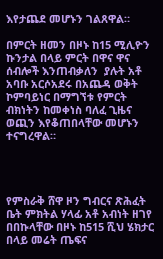እየታጨደ መሆኑን ገልጸዋል።

በምርት ዘመን በዞኑ ከ15 ሚሊዮን ኩንታል በላይ ምርት በዋና ዋና ሰብሎች እንጠብቃለን  ያሉት አቶ አባቡ አርሶአደሩ በአጨዳ ወቅት ኮምባይነር በማግኘቱ የምርት ብክነትን ከመቀነስ ባለፈ ጊዜና ወጪን እየቆጠበላቸው መሆኑን ተናግረዋል።




የምስራቅ ሸዋ ዞን ግብርና ጽሕፈት ቤት ምክትል ሃላፊ አቶ አብነት ዘገየ በበኩላቸው በዞኑ ከ515 ሺህ ሄክታር በላይ መሬት ጤፍና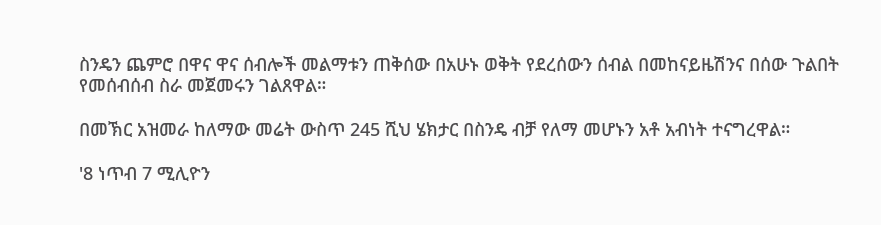ስንዴን ጨምሮ በዋና ዋና ሰብሎች መልማቱን ጠቅሰው በአሁኑ ወቅት የደረሰውን ሰብል በመከናይዜሽንና በሰው ጉልበት የመሰብሰብ ስራ መጀመሩን ገልጸዋል።

በመኽር አዝመራ ከለማው መሬት ውስጥ 245 ሺህ ሄክታር በስንዴ ብቻ የለማ መሆኑን አቶ አብነት ተናግረዋል።

'8 ነጥብ 7 ሚሊዮን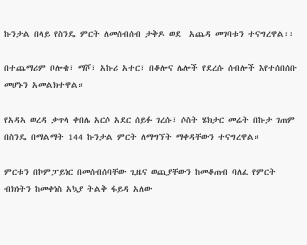ኩንታል በላይ የስንዴ ምርት ለመሰብሰብ ታቅዶ ወደ  አጨዳ መገባቱን ተናግረዋል፡፡

በተጨማሪም ቦሎቄ፣ ማሾ፣ አኩሪ አተር፣ በቆሎና ሌሎች የደረሱ ሰብሎች እየተሰበሰቡ መሆኑን አመልክተዋል።

የአዳኣ ወረዳ ቃጥላ ቀበሌ አርሶ አደር ሰይፉ ገረሱ፣ ሶስት ሄክታር መሬት በኩታ ገጠም በስንዴ በማልማት 144 ኩንታል ምርት ለማግኘት ማቀዳቸውን ተናግረዋል።

ምርቱን በኮምፓይነር በመሰብሰባቸው ጊዜና ወጪያቸውን ከመቆጠብ ባለፈ የምርት ብክነትን ከመቀነስ አኳያ ትልቅ ፋይዳ አለው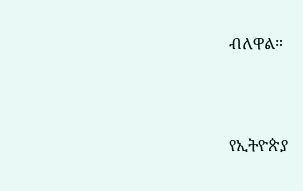ብለዋል።



የኢትዮጵያ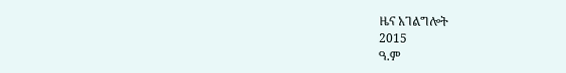ዜና አገልግሎት
2015
ዓ.ም